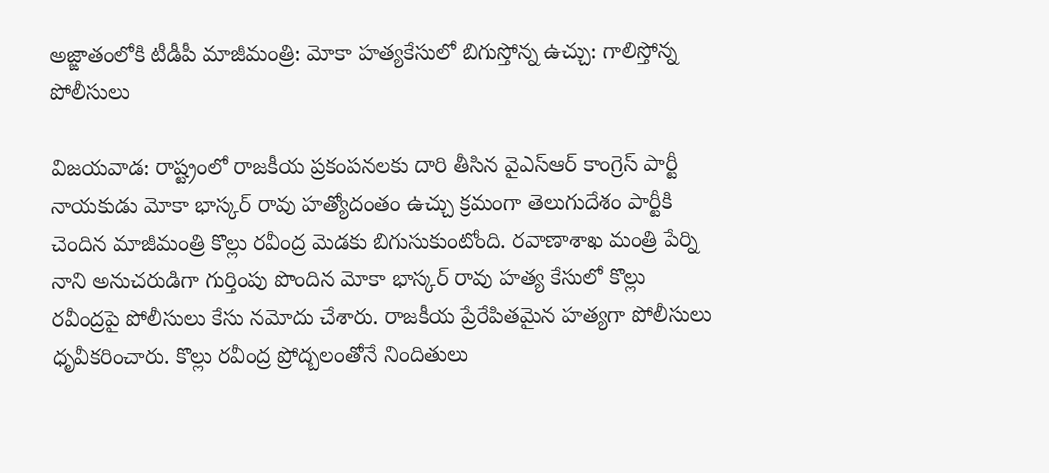అజ్ఙాతంలోకి టీడీపీ మాజీమంత్రి: మోకా హత్యకేసులో బిగుస్తోన్న ఉచ్చు: గాలిస్తోన్న పోలీసులు

విజయవాడ: రాష్ట్రంలో రాజకీయ ప్రకంపనలకు దారి తీసిన వైఎస్ఆర్ కాంగ్రెస్ పార్టీ నాయకుడు మోకా భాస్కర్ రావు హత్యోదంతం ఉచ్చు క్రమంగా తెలుగుదేశం పార్టీకి చెందిన మాజీమంత్రి కొల్లు రవీంద్ర మెడకు బిగుసుకుంటోంది. రవాణాశాఖ మంత్రి పేర్ని నాని అనుచరుడిగా గుర్తింపు పొందిన మోకా భాస్కర్ రావు హత్య కేసులో కొల్లు రవీంద్రపై పోలీసులు కేసు నమోదు చేశారు. రాజకీయ ప్రేరేపితమైన హత్యగా పోలీసులు ధృవీకరించారు. కొల్లు రవీంద్ర ప్రోద్బలంతోనే నిందితులు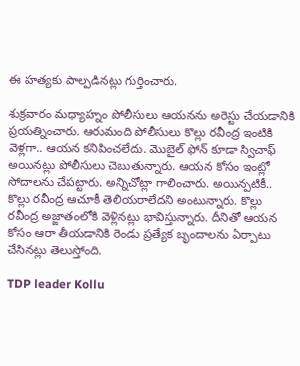ఈ హత్యకు పాల్పడినట్లు గుర్తించారు.

శుక్రవారం మధ్యాహ్నం పోలీసులు ఆయనను అరెస్టు చేయడానికి ప్రయత్నించారు. ఆరుమంది పోలీసులు కొల్లు రవీంద్ర ఇంటికి వెళ్లగా.. ఆయన కనిపించలేదు. మొబైల్ ఫోన్ కూడా స్విచాఫ్ అయినట్లు పోలీసులు చెబుతున్నారు. ఆయన కోసం ఇంట్లో సోదాలను చేపట్టారు. అన్నిచోట్లా గాలించారు. అయిన్పటికీ.. కొల్లు రవీంద్ర ఆచూకీ తెలియరాలేదని అంటున్నారు. కొల్లు రవీంద్ర అజ్ఙాతంలోకి వెళ్లినట్లు భావిస్తున్నారు. దీనితో ఆయన కోసం ఆరా తీయడానికి రెండు ప్రత్యేక బృందాలను ఏర్పాటు చేసినట్లు తెలుస్తోంది.

TDP leader Kollu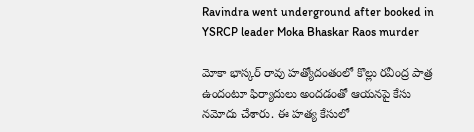Ravindra went underground after booked in YSRCP leader Moka Bhaskar Raos murder

మోకా భాస్కర్ రావు హత్యోదంతంలో కొల్లు రవీంద్ర పాత్ర ఉందంటూ ఫిర్యాదులు అందడంతో ఆయనపై కేసు నమోదు చేశారు. ఈ హత్య కేసులో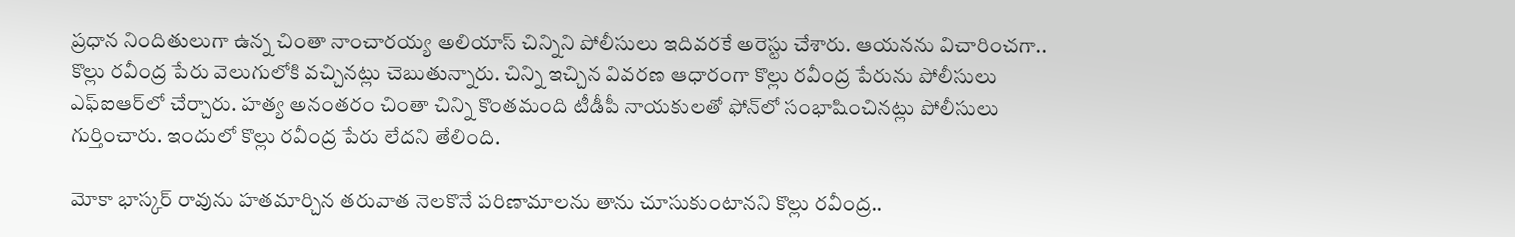ప్రధాన నిందితులుగా ఉన్న చింతా నాంచారయ్య అలియాస్ చిన్నిని పోలీసులు ఇదివరకే అరెస్టు చేశారు. ఆయనను విచారించగా.. కొల్లు రవీంద్ర పేరు వెలుగులోకి వచ్చినట్లు చెబుతున్నారు. చిన్ని ఇచ్చిన వివరణ ఆధారంగా కొల్లు రవీంద్ర పేరును పోలీసులు ఎఫ్‌ఐఆర్‌లో చేర్చారు. హత్య అనంతరం చింతా చిన్ని కొంతమంది టీడీపీ నాయకులతో ఫోన్‌లో సంభాషించినట్లు పోలీసులు గుర్తించారు. ఇందులో కొల్లు రవీంద్ర పేరు లేదని తేలింది.

మోకా భాస్కర్ రావును హతమార్చిన తరువాత నెలకొనే పరిణామాలను తాను చూసుకుంటానని కొల్లు రవీంద్ర..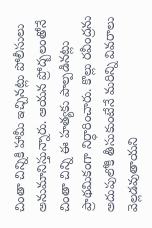చింతా చిన్నికి హామీ ఇచ్చినట్లు పోలీసులు అనుమానిస్తున్నారు. ఆయన ప్రోద్బలంతోనే చింతా చిన్ని ఈ హత్యకు పాల్పడినట్లు ప్రాథమికంగా నిర్ధారించారు. కొల్లు రవీంద్రను అదుపులోకి తీసుకుంటేనే మరిన్ని వివరాలు వెల్లడవుతాయని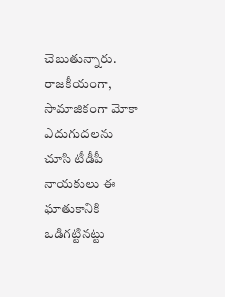చెబుతున్నారు. రాజకీయంగా, సామాజికంగా మోకా ఎదుగుదలను చూసి టీడీపీ నాయకులు ఈ ఘాతుకానికి ఒడిగట్టినట్టు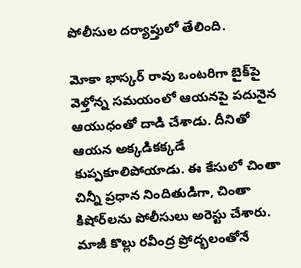పోలీసుల దర్యాప్తులో తేలింది.

మోకా భాస్కర్ రావు ఒంటరిగా బైక్‌పై వెళ్తోన్న సమయంలో ఆయనపై పదునైన ఆయుధంతో దాడి చేశాడు. దీనితో ఆయన అక్కడికక్కడే కుప్పకూలిపోయాడు. ఈ కేసులో చింతా చిన్నీ ప్రధాన నిందితుడిగా, చింతా కిషోర్‌లను పోలీసులు అరెస్టు చేశారు. మాజీ కొల్లు రవీంద్ర ప్రోద్భలంతోనే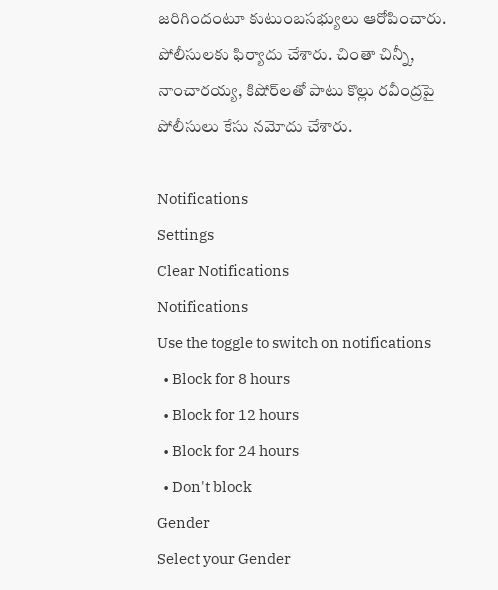జరిగిందంటూ కుటుంబసభ్యులు ఆరోపించారు. పోలీసులకు ఫిర్యాదు చేశారు. చింతా చిన్నీ, నాంచారయ్య, కిషోర్‌లతో పాటు కొల్లు రవీంద్రపై పోలీసులు కేసు నమోదు చేశారు.

Notifications
Settings
Clear Notifications
Notifications
Use the toggle to switch on notifications
  • Block for 8 hours
  • Block for 12 hours
  • Block for 24 hours
  • Don't block
Gender
Select your Gender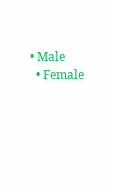• Male
  • Female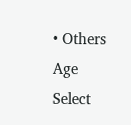• Others
Age
Select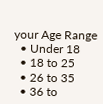your Age Range
  • Under 18
  • 18 to 25
  • 26 to 35
  • 36 to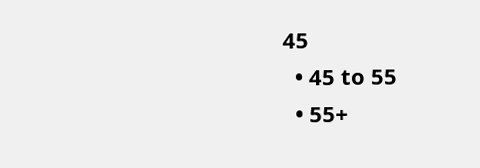45
  • 45 to 55
  • 55+